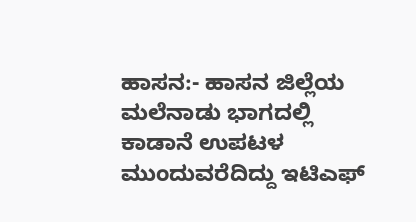ಹಾಸನ:- ಹಾಸನ ಜಿಲ್ಲೆಯ ಮಲೆನಾಡು ಭಾಗದಲ್ಲಿ ಕಾಡಾನೆ ಉಪಟಳ ಮುಂದುವರೆದಿದ್ದು ಇಟಿಎಫ್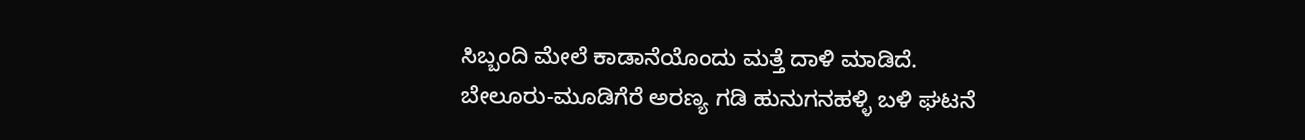ಸಿಬ್ಬಂದಿ ಮೇಲೆ ಕಾಡಾನೆಯೊಂದು ಮತ್ತೆ ದಾಳಿ ಮಾಡಿದೆ. ಬೇಲೂರು-ಮೂಡಿಗೆರೆ ಅರಣ್ಯ ಗಡಿ ಹುನುಗನಹಳ್ಳಿ ಬಳಿ ಘಟನೆ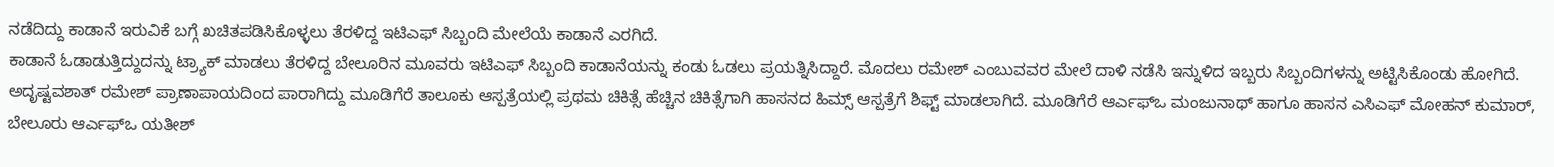ನಡೆದಿದ್ದು ಕಾಡಾನೆ ಇರುವಿಕೆ ಬಗ್ಗೆ ಖಚಿತಪಡಿಸಿಕೊಳ್ಳಲು ತೆರಳಿದ್ದ ಇಟಿಎಫ್ ಸಿಬ್ಬಂದಿ ಮೇಲೆಯೆ ಕಾಡಾನೆ ಎರಗಿದೆ.
ಕಾಡಾನೆ ಓಡಾಡುತ್ತಿದ್ದುದನ್ನು ಟ್ರ್ಯಾಕ್ ಮಾಡಲು ತೆರಳಿದ್ದ ಬೇಲೂರಿನ ಮೂವರು ಇಟಿಎಫ್ ಸಿಬ್ಬಂದಿ ಕಾಡಾನೆಯನ್ನು ಕಂಡು ಓಡಲು ಪ್ರಯತ್ನಿಸಿದ್ದಾರೆ. ಮೊದಲು ರಮೇಶ್ ಎಂಬುವವರ ಮೇಲೆ ದಾಳಿ ನಡೆಸಿ ಇನ್ನುಳಿದ ಇಬ್ಬರು ಸಿಬ್ಬಂದಿಗಳನ್ನು ಅಟ್ಟಿಸಿಕೊಂಡು ಹೋಗಿದೆ. ಅದೃಷ್ಟವಶಾತ್ ರಮೇಶ್ ಪ್ರಾಣಾಪಾಯದಿಂದ ಪಾರಾಗಿದ್ದು ಮೂಡಿಗೆರೆ ತಾಲೂಕು ಆಸ್ಪತ್ರೆಯಲ್ಲಿ ಪ್ರಥಮ ಚಿಕಿತ್ಸೆ ಹೆಚ್ಚಿನ ಚಿಕಿತ್ಸೆಗಾಗಿ ಹಾಸನದ ಹಿಮ್ಸ್ ಆಸ್ಪತ್ರೆಗೆ ಶಿಫ್ಟ್ ಮಾಡಲಾಗಿದೆ. ಮೂಡಿಗೆರೆ ಆರ್ಎಫ್ಒ ಮಂಜುನಾಥ್ ಹಾಗೂ ಹಾಸನ ಎಸಿಎಫ್ ಮೋಹನ್ ಕುಮಾರ್, ಬೇಲೂರು ಆರ್ಎಫ್ಒ ಯತೀಶ್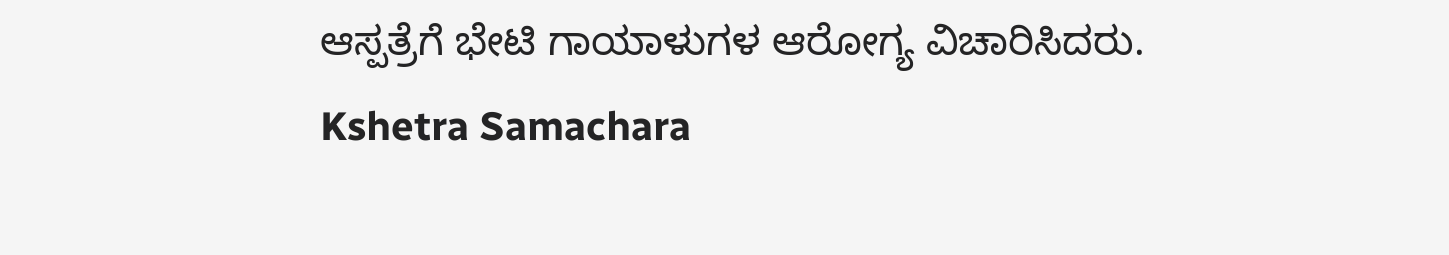ಆಸ್ಪತ್ರೆಗೆ ಭೇಟಿ ಗಾಯಾಳುಗಳ ಆರೋಗ್ಯ ವಿಚಾರಿಸಿದರು.
Kshetra Samachara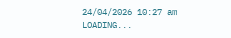24/04/2026 10:27 am
LOADING...